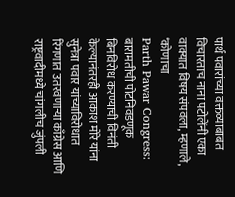पार्थ पवारांच्या वक्तव्याबाबत विचारताच नाना पटोलेंनी एका वाक्यात विषय संपवला, म्हणाले, ‘कोणाचा
Parth Pawar Congress: बारामतीची पोटनिवडणूक बिनविरोध करण्याची विनंती केल्यानंतरही आकाश मोरे यांना सुनेत्रा पवार यांच्याविरोधात रिंगणात उतरवणाऱ्या काँग्रेस आणि राष्ट्रवादीमध्ये चांगलीच जुंपली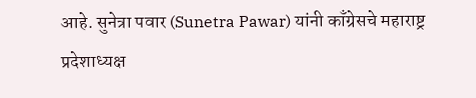आहे. सुनेत्रा पवार (Sunetra Pawar) यांनी काँग्रेसचे महाराष्ट्र प्रदेशाध्यक्ष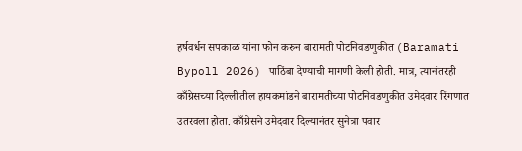हर्षवर्धन सपकाळ यांना फोन करुन बारामती पोटनिवडणुकीत (Baramati Bypoll 2026) पाठिंबा देण्याची मागणी केली होती. मात्र, त्यानंतरही काँग्रेसच्या दिल्लीतील हायकमांडने बारामतीच्या पोटनिवडणुकीत उमेदवार रिंगणात उतरवला होता. काँग्रेसने उमेदवार दिल्यानंतर सुनेत्रा पवार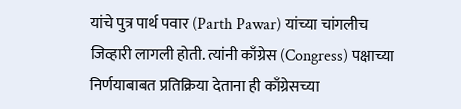यांचे पुत्र पार्थ पवार (Parth Pawar) यांच्या चांगलीच जिव्हारी लागली होती. त्यांनी काँग्रेस (Congress) पक्षाच्या निर्णयाबाबत प्रतिक्रिया देताना ही काँग्रेसच्या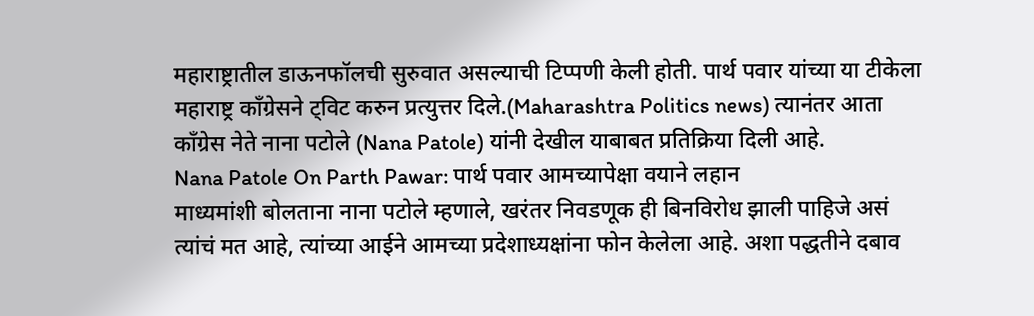महाराष्ट्रातील डाऊनफॉलची सुरुवात असल्याची टिप्पणी केली होती. पार्थ पवार यांच्या या टीकेला महाराष्ट्र काँग्रेसने ट्विट करुन प्रत्युत्तर दिले.(Maharashtra Politics news) त्यानंतर आता काँग्रेस नेते नाना पटोले (Nana Patole) यांनी देखील याबाबत प्रतिक्रिया दिली आहे.
Nana Patole On Parth Pawar: पार्थ पवार आमच्यापेक्षा वयाने लहान
माध्यमांशी बोलताना नाना पटोले म्हणाले, खरंतर निवडणूक ही बिनविरोध झाली पाहिजे असं त्यांचं मत आहे, त्यांच्या आईने आमच्या प्रदेशाध्यक्षांना फोन केलेला आहे. अशा पद्धतीने दबाव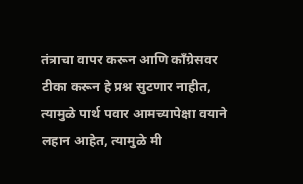तंत्राचा वापर करून आणि काँग्रेसवर टीका करून हे प्रश्न सुटणार नाहीत, त्यामुळे पार्थ पवार आमच्यापेक्षा वयाने लहान आहेत, त्यामुळे मी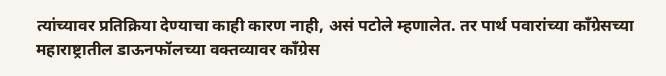त्यांच्यावर प्रतिक्रिया देण्याचा काही कारण नाही, असं पटोले म्हणालेत. तर पार्थ पवारांच्या काँग्रेसच्या महाराष्ट्रातील डाऊनफॉलच्या वक्तव्यावर काँग्रेस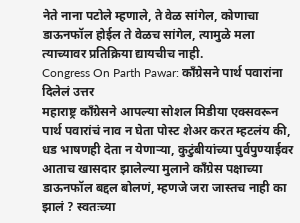नेते नाना पटोले म्हणाले, ते वेळ सांगेल, कोणाचा डाऊनफॉल होईल ते वेळच सांगेल, त्यामुळे मला त्याच्यावर प्रतिक्रिया द्यायचीच नाही.
Congress On Parth Pawar: काँग्रेसने पार्थ पवारांना दिलेलं उत्तर
महाराष्ट्र काँग्रेसने आपल्या सोशल मिडीया एक्सवरून पार्थ पवारांचं नाव न घेता पोस्ट शेअर करत म्हटलंय की, धड भाषणही देता न येणाऱ्या, कुटुंबीयांच्या पुर्वपुण्याईवर आताच खासदार झालेल्या मुलाने कॉंग्रेस पक्षाच्या डाऊनफॉल बद्दल बोलणं, म्हणजे जरा जास्तच नाही का झालं ? स्वतःच्या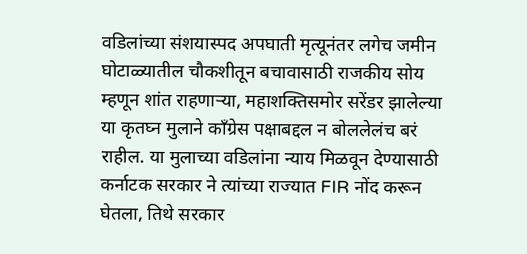वडिलांच्या संशयास्पद अपघाती मृत्यूनंतर लगेच जमीन घोटाळ्यातील चौकशीतून बचावासाठी राजकीय सोय म्हणून शांत राहणाऱ्या, महाशक्तिसमोर सरेंडर झालेल्या या कृतघ्न मुलाने कॉंग्रेस पक्षाबद्दल न बोललेलंच बरं राहील. या मुलाच्या वडिलांना न्याय मिळवून देण्यासाठी कर्नाटक सरकार ने त्यांच्या राज्यात FIR नोंद करून घेतला, तिथे सरकार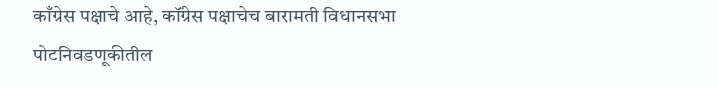काँग्रेस पक्षाचे आहे, कॉंग्रेस पक्षाचेच बारामती विधानसभा पोटनिवडणूकीतील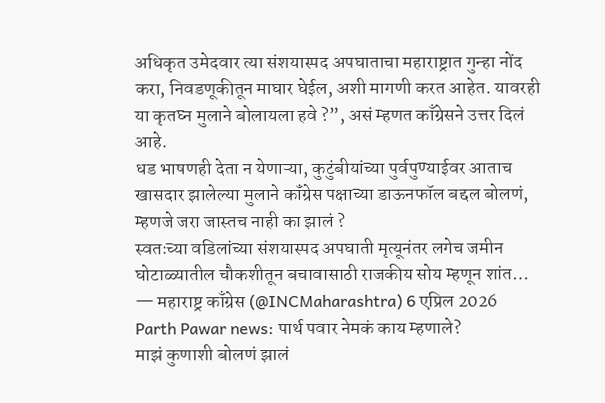अधिकृत उमेदवार त्या संशयास्पद अपघाताचा महाराष्ट्रात गुन्हा नोंद करा, निवडणूकीतून माघार घेईल, अशी मागणी करत आहेत. यावरही या कृतघ्न मुलाने बोलायला हवे ?”, असं म्हणत काँग्रेसने उत्तर दिलं आहे.
धड भाषणही देता न येणाऱ्या, कुटुंबीयांच्या पुर्वपुण्याईवर आताच खासदार झालेल्या मुलाने कॉंग्रेस पक्षाच्या डाऊनफॉल बद्दल बोलणं, म्हणजे जरा जास्तच नाही का झालं ?
स्वतःच्या वडिलांच्या संशयास्पद अपघाती मृत्यूनंतर लगेच जमीन घोटाळ्यातील चौकशीतून बचावासाठी राजकीय सोय म्हणून शांत…
— महाराष्ट्र काँग्रेस (@INCMaharashtra) 6 एप्रिल 2026
Parth Pawar news: पार्थ पवार नेमकं काय म्हणाले?
माझं कुणाशी बोलणं झालं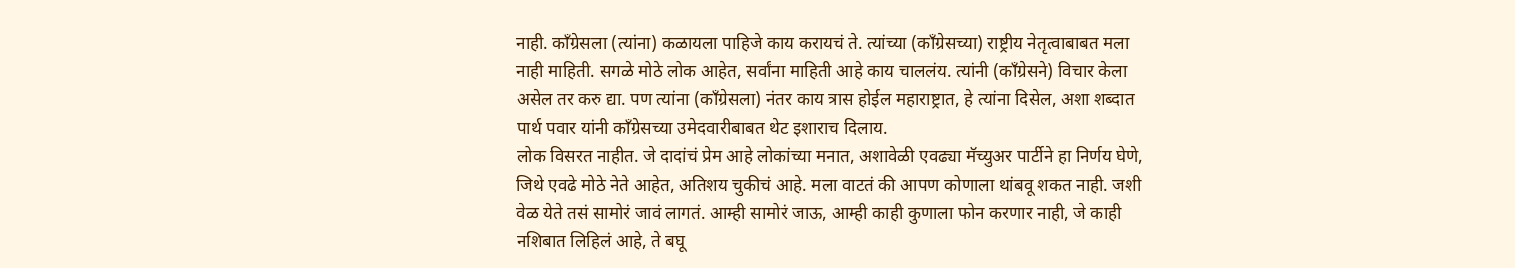नाही. काँग्रेसला (त्यांना) कळायला पाहिजे काय करायचं ते. त्यांच्या (काँग्रेसच्या) राष्ट्रीय नेतृत्वाबाबत मला नाही माहिती. सगळे मोठे लोक आहेत, सर्वांना माहिती आहे काय चाललंय. त्यांनी (काँग्रेसने) विचार केला असेल तर करु द्या. पण त्यांना (काँग्रेसला) नंतर काय त्रास होईल महाराष्ट्रात, हे त्यांना दिसेल, अशा शब्दात पार्थ पवार यांनी काँग्रेसच्या उमेदवारीबाबत थेट इशाराच दिलाय.
लोक विसरत नाहीत. जे दादांचं प्रेम आहे लोकांच्या मनात, अशावेळी एवढ्या मॅच्युअर पार्टीने हा निर्णय घेणे, जिथे एवढे मोठे नेते आहेत, अतिशय चुकीचं आहे. मला वाटतं की आपण कोणाला थांबवू शकत नाही. जशी वेळ येते तसं सामोरं जावं लागतं. आम्ही सामोरं जाऊ, आम्ही काही कुणाला फोन करणार नाही, जे काही नशिबात लिहिलं आहे, ते बघू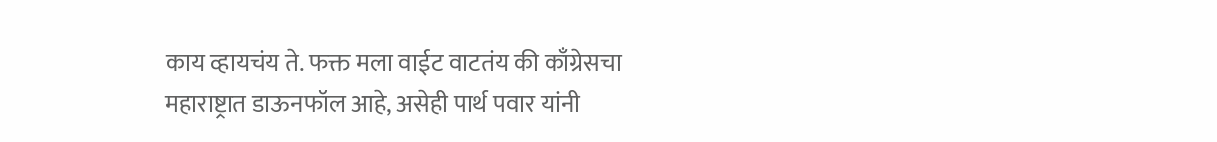काय व्हायचंय ते. फक्त मला वाईट वाटतंय की काँग्रेसचा महाराष्ट्रात डाऊनफॉल आहे, असेही पार्थ पवार यांनी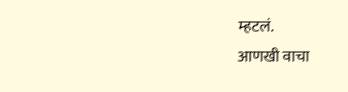म्हटलं.
आणखी वाचा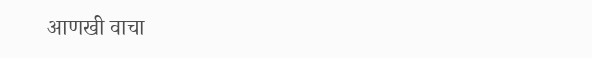आणखी वाचा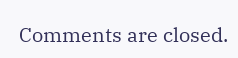Comments are closed.